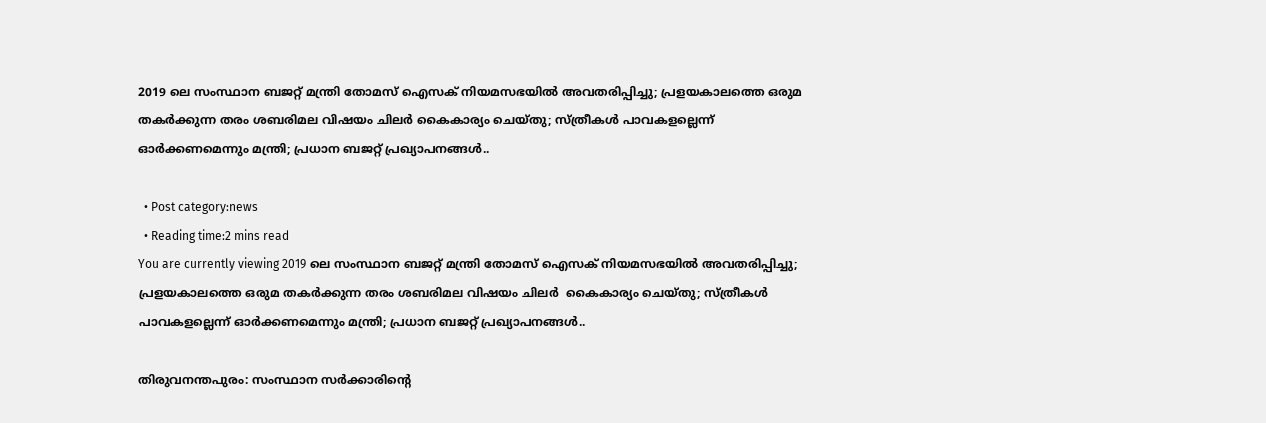2019 ലെ സംസ്ഥാന ബജറ്റ് മന്ത്രി തോമസ് ഐസക് നിയമസഭയിൽ അവതരിപ്പിച്ചു; പ്രളയകാലത്തെ ഒരുമ തകര്‍ക്കുന്ന തരം ശബരിമല വിഷയം ചിലർ കൈകാര്യം ചെയ്തു; സ്ത്രീകള്‍ പാവകളല്ലെന്ന് ഓർക്കണമെന്നും മന്ത്രി; പ്രധാന ബജറ്റ് പ്രഖ്യാപനങ്ങള്‍..

  • Post category:news
  • Reading time:2 mins read
You are currently viewing 2019 ലെ സംസ്ഥാന ബജറ്റ് മന്ത്രി തോമസ് ഐസക് നിയമസഭയിൽ അവതരിപ്പിച്ചു; പ്രളയകാലത്തെ ഒരുമ തകര്‍ക്കുന്ന തരം ശബരിമല വിഷയം ചിലർ  കൈകാര്യം ചെയ്തു; സ്ത്രീകള്‍ പാവകളല്ലെന്ന് ഓർക്കണമെന്നും മന്ത്രി; പ്രധാന ബജറ്റ് പ്രഖ്യാപനങ്ങള്‍..

തിരുവനന്തപുരം: സംസ്ഥാന സര്‍ക്കാരിൻ്റെ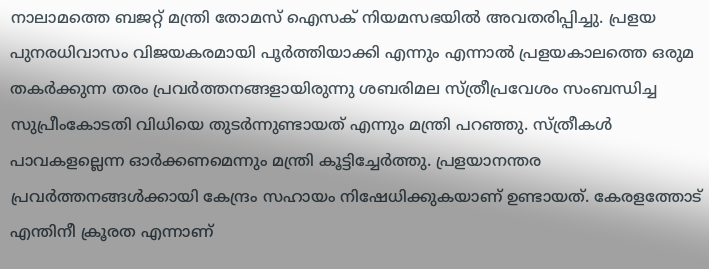നാലാമത്തെ ബജറ്റ് മന്ത്രി തോമസ് ഐസക് നിയമസഭയിൽ അവതരിപ്പിച്ചു. പ്രളയ പുനരധിവാസം വിജയകരമായി പൂര്‍ത്തിയാക്കി എന്നും എന്നാല്‍ പ്രളയകാലത്തെ ഒരുമ തകര്‍ക്കുന്ന തരം പ്രവര്‍ത്തനങ്ങളായിരുന്നു ശബരിമല സ്ത്രീപ്രവേശം സംബന്ധിച്ച സുപ്രീംകോടതി വിധിയെ തുടര്‍ന്നുണ്ടായത് എന്നും മന്ത്രി പറഞ്ഞു. സ്ത്രീകള്‍ പാവകളല്ലെന്ന ഓർക്കണമെന്നും മന്ത്രി കൂട്ടിച്ചേർത്തു. പ്രളയാനന്തര പ്രവര്‍ത്തനങ്ങള്‍ക്കായി കേന്ദ്രം സഹായം നിഷേധിക്കുകയാണ് ഉണ്ടായത്. കേരളത്തോട് എന്തിനീ ക്രൂരത എന്നാണ്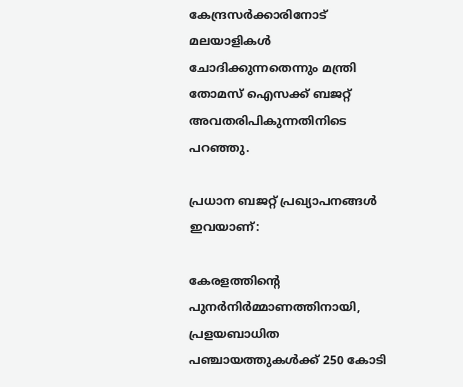കേന്ദ്രസര്‍ക്കാരിനോട് മലയാളികള്‍ ചോദിക്കുന്നതെന്നും മന്ത്രി തോമസ് ഐസക്ക് ബജറ്റ് അവതരിപികുന്നതിനിടെ പറഞ്ഞു.

പ്രധാന ബജറ്റ് പ്രഖ്യാപനങ്ങള്‍ ഇവയാണ്:

കേരളത്തിൻ്റെ പുനര്‍നിര്‍മ്മാണത്തിനായി, പ്രളയബാധിത പഞ്ചായത്തുകള്‍ക്ക് 250 കോടി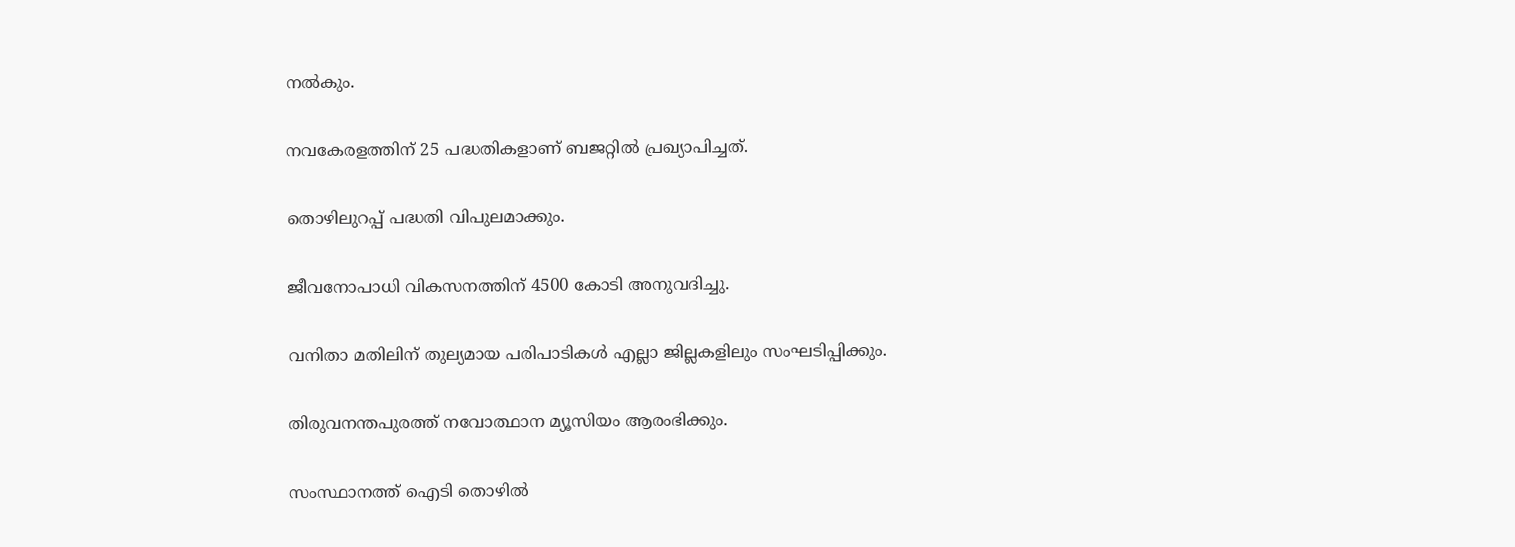നല്‍കും.

നവകേരളത്തിന് 25 പദ്ധതികളാണ് ബജറ്റില്‍ പ്രഖ്യാപിച്ചത്.

തൊഴിലുറപ്പ് പദ്ധതി വിപുലമാക്കും.

ജീവനോപാധി വികസനത്തിന് 4500 കോടി അനുവദിച്ചു.

വനിതാ മതിലിന് തുല്യമായ പരിപാടികള്‍ എല്ലാ ജില്ലകളിലും സംഘടിപ്പിക്കും.

തിരുവനന്തപുരത്ത് നവോത്ഥാന മ്യൂസിയം ആരംഭിക്കും.

സംസ്ഥാനത്ത് ഐടി തൊഴില്‍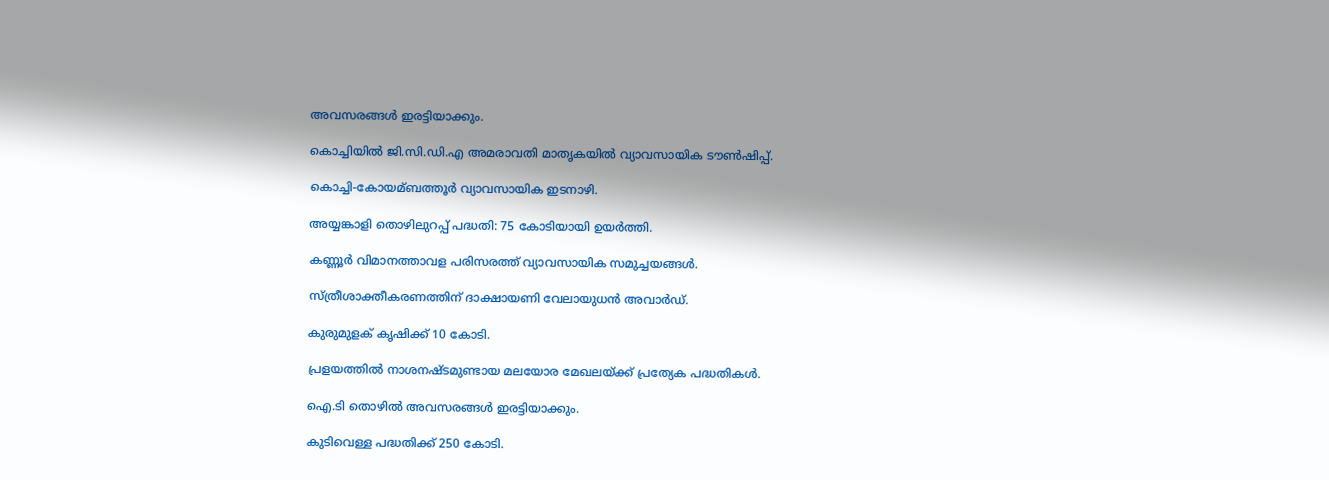അവസരങ്ങള്‍ ഇരട്ടിയാക്കും.

കൊച്ചിയില്‍ ജി.സി.ഡി.എ അമരാവതി മാതൃകയില്‍ വ്യാവസായിക ടൗണ്‍ഷിപ്പ്.

കൊച്ചി-കോയമ്ബത്തൂര്‍ വ്യാവസായിക ഇടനാഴി.

അയ്യങ്കാളി തൊഴിലുറപ്പ് പദ്ധതി: 75 കോടിയായി ഉയര്‍ത്തി.

കണ്ണൂര്‍ വിമാനത്താവള പരിസരത്ത് വ്യാവസായിക സമുച്ചയങ്ങള്‍.

സ്ത്രീശാക്തീകരണത്തിന് ദാക്ഷായണി വേലായുധന്‍ അവാര്‍ഡ്.

കുരുമുളക് കൃഷിക്ക് 10 കോടി.

പ്രളയത്തില്‍ നാശനഷ്ടമുണ്ടായ മലയോര മേഖലയ്ക്ക് പ്രത്യേക പദ്ധതികള്‍.

ഐ.ടി തൊഴില്‍ അവസരങ്ങള്‍ ഇരട്ടിയാക്കും.

കുടിവെള്ള പദ്ധതിക്ക് 250 കോടി.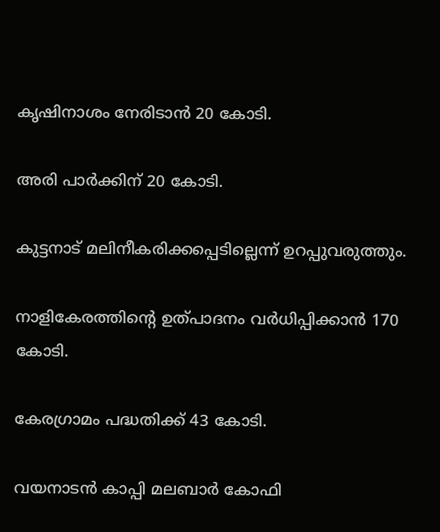കൃഷിനാശം നേരിടാന്‍ 20 കോടി.

അരി പാര്‍ക്കിന് 20 കോടി.

കുട്ടനാട് മലിനീകരിക്കപ്പെടില്ലെന്ന് ഉറപ്പുവരുത്തും.

നാളികേരത്തിന്റെ ഉത്പാദനം വര്‍ധിപ്പിക്കാന്‍ 170 കോടി.

കേരഗ്രാമം പദ്ധതിക്ക് 43 കോടി.

വയനാടന്‍ കാപ്പി മലബാര്‍ കോഫി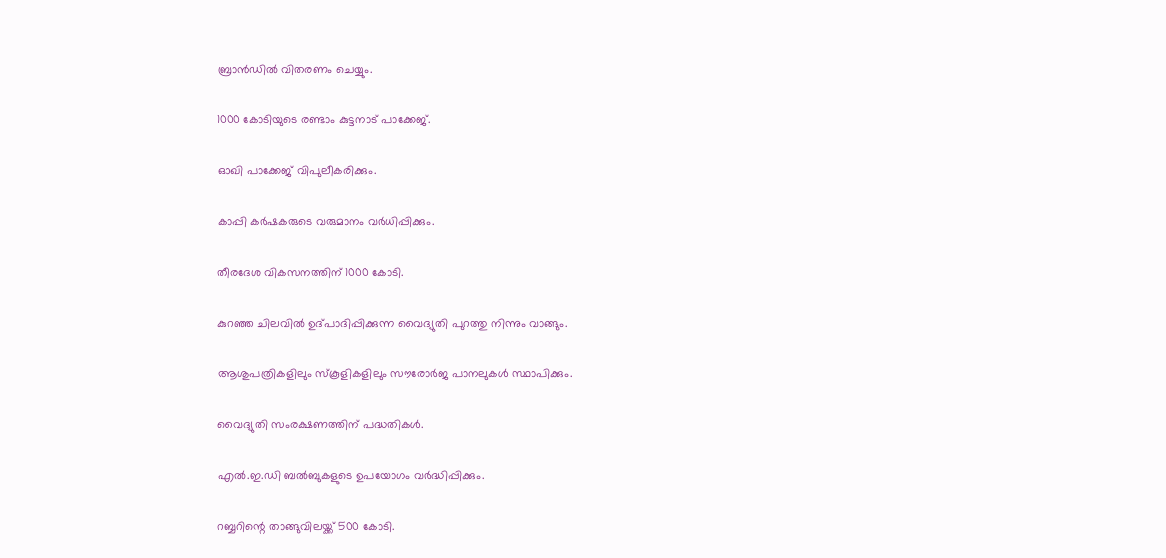ബ്രാന്‍ഡില്‍ വിതരണം ചെയ്യും.

1000 കോടിയുടെ രണ്ടാം കുട്ടനാട് പാക്കേജ്.

ഓഖി പാക്കേജ് വിപുലീകരിക്കും.

കാപ്പി കര്‍ഷകരുടെ വരുമാനം വര്‍ധിപ്പിക്കും.

തീരദേശ വികസനത്തിന് 1000 കോടി.

കുറഞ്ഞ ചിലവില്‍ ഉദ്പാദിപ്പിക്കുന്ന വൈദ്യുതി പുറത്തു നിന്നും വാങ്ങും.

ആശുപത്രികളിലും സ്‌കൂളികളിലും സൗരോര്‍ജ പാനലുകള്‍ സ്ഥാപിക്കും.

വൈദ്യുതി സംരക്ഷണത്തിന് പദ്ധതികള്‍.

എല്‍.ഇ.ഡി ബല്‍ബുകളുടെ ഉപയോഗം വര്‍ദ്ധിപ്പിക്കും.

റബ്ബറിന്റെ താങ്ങുവിലയ്ക്ക് 500 കോടി.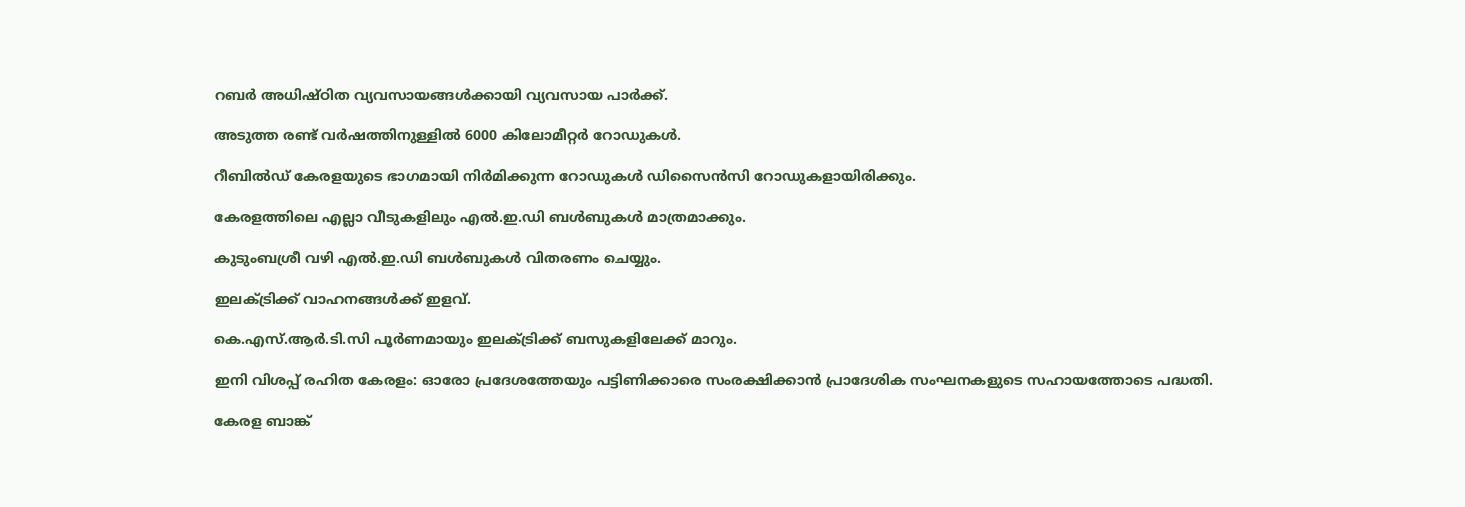റബര്‍ അധിഷ്ഠിത വ്യവസായങ്ങള്‍ക്കായി വ്യവസായ പാര്‍ക്ക്.

അടുത്ത രണ്ട് വര്‍ഷത്തിനുള്ളില്‍ 6000 കിലോമീറ്റര്‍ റോഡുകള്‍.

റീബില്‍ഡ് കേരളയുടെ ഭാഗമായി നിര്‍മിക്കുന്ന റോഡുകള്‍ ഡിസൈന്‍സി റോഡുകളായിരിക്കും.

കേരളത്തിലെ എല്ലാ വീടുകളിലും എല്‍.ഇ.ഡി ബള്‍ബുകള്‍ മാത്രമാക്കും.

കുടുംബശ്രീ വഴി എല്‍.ഇ.ഡി ബള്‍ബുകള്‍ വിതരണം ചെയ്യും.

ഇലക്‌ട്രിക്ക് വാഹനങ്ങള്‍ക്ക് ഇളവ്.

കെ.എസ്‌.ആര്‍.ടി.സി പൂര്‍ണമായും ഇലക്‌ട്രിക്ക് ബസുകളിലേക്ക് മാറും.

ഇനി വിശപ്പ് രഹിത കേരളം: ഓരോ പ്രദേശത്തേയും പട്ടിണിക്കാരെ സംരക്ഷിക്കാന്‍ പ്രാദേശിക സംഘനകളുടെ സഹായത്തോടെ പദ്ധതി.

കേരള ബാങ്ക്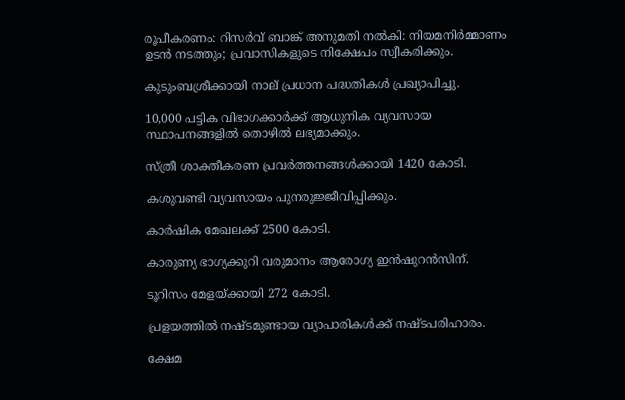രൂപീകരണം: റിസര്‍വ് ബാങ്ക് അനുമതി നല്‍കി: നിയമനിര്‍മ്മാണം ഉടന്‍ നടത്തും; പ്രവാസികളുടെ നിക്ഷേപം സ്വീകരിക്കും.

കുടുംബശ്രീക്കായി നാല് പ്രധാന പദ്ധതികള്‍ പ്രഖ്യാപിച്ചു.

10,000 പട്ടിക വിഭാഗക്കാര്‍ക്ക് ആധുനിക വ്യവസായ സ്ഥാപനങ്ങളില്‍ തൊഴില്‍ ലഭ്യമാക്കും.

സ്ത്രീ ശാക്തീകരണ പ്രവര്‍ത്തനങ്ങള്‍ക്കായി 1420 കോടി.

കശുവണ്ടി വ്യവസായം പുനരുജ്ജീവിപ്പിക്കും.

കാര്‍ഷിക മേഖലക്ക് 2500 കോടി.

കാരുണ്യ ഭാഗ്യക്കുറി വരുമാനം ആരോഗ്യ ഇന്‍ഷുറന്‍സിന്.

ടൂറിസം മേളയ്ക്കായി 272 കോടി.

പ്രളയത്തില്‍ നഷ്ടമുണ്ടായ വ്യാപാരികള്‍ക്ക് നഷ്ടപരിഹാരം.

ക്ഷേമ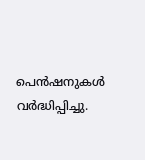പെന്‍ഷനുകള്‍ വര്‍ദ്ധിപ്പിച്ചു.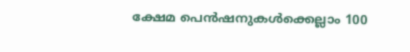ക്ഷേമ പെന്‍ഷനുകള്‍ക്കെല്ലാം 100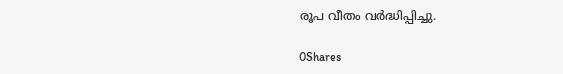രൂപ വീതം വര്‍ദ്ധിപ്പിച്ചു.

0Shares